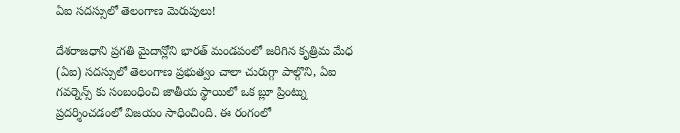ఏఐ సదస్సులో తెలంగాణ మెరుపులు!

దేశరాజధాని ప్రగతి మైదాన్లోని భారత్ మండపంలో జరిగిన కృత్రిమ మేధ (ఏఐ) సదస్సులో తెలంగాణ ప్రభుత్వం చాలా చురుగ్గా పాల్గొని, ఏఐ గవర్నెన్స్ కు సంబంధించి జాతీయ స్థాయిలో ఒక బ్లూ ప్రింట్ను ప్రదర్శించడంలో విజయం సాధించింది. ఈ రంగంలో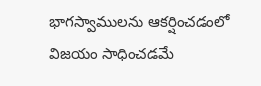భాగస్వాములను ఆకర్షించడంలో విజయం సాధించడమే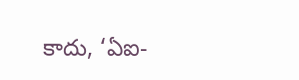కాదు, ‘ఏఐ-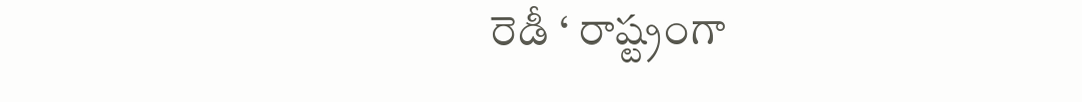రెడీ ‘ రాష్ట్రంగా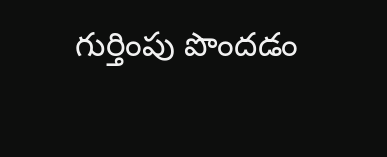గుర్తింపు పొందడం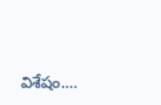విశేషం.…